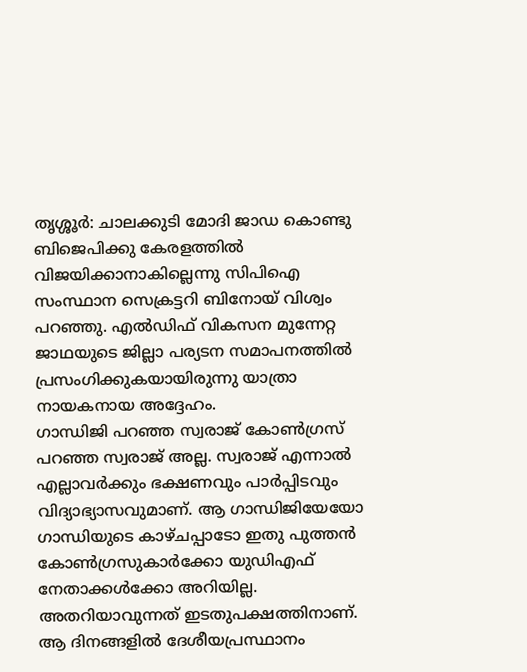തൃശ്ശൂർ: ചാലക്കുടി മോദി ജാഡ കൊണ്ടു ബിജെപിക്കു കേരളത്തിൽ വിജയിക്കാനാകില്ലെന്നു സിപിഐ സംസ്ഥാന സെക്രട്ടറി ബിനോയ് വിശ്വം പറഞ്ഞു. എൽഡിഫ് വികസന മുന്നേറ്റ ജാഥയുടെ ജില്ലാ പര്യടന സമാപനത്തിൽ പ്രസംഗിക്കുകയായിരുന്നു യാത്രാ നായകനായ അദ്ദേഹം.
ഗാന്ധിജി പറഞ്ഞ സ്വരാജ് കോൺഗ്രസ് പറഞ്ഞ സ്വരാജ് അല്ല. സ്വരാജ് എന്നാൽ എല്ലാവർക്കും ഭക്ഷണവും പാർപ്പിടവും വിദ്യാഭ്യാസവുമാണ്. ആ ഗാന്ധിജിയേയോ ഗാന്ധിയുടെ കാഴ്ചപ്പാടോ ഇതു പുത്തൻ കോൺഗ്രസുകാർക്കോ യുഡിഎഫ് നേതാക്കൾക്കോ അറിയില്ല.
അതറിയാവുന്നത് ഇടതുപക്ഷത്തിനാണ്. ആ ദിനങ്ങളിൽ ദേശീയപ്രസ്ഥാനം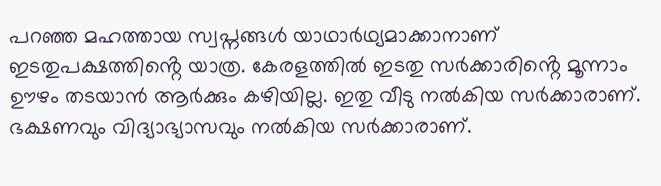പറഞ്ഞ മഹത്തായ സ്വപ്നങ്ങൾ യാഥാർഥ്യമാക്കാനാണ് ഇടതുപക്ഷത്തിൻ്റെ യാത്ര. കേരളത്തിൽ ഇടതു സർക്കാരിൻ്റെ മൂന്നാം ഊഴം തടയാൻ ആർക്കും കഴിയില്ല. ഇതു വീടു നൽകിയ സർക്കാരാണ്. ഭക്ഷണവും വിദ്യാഭ്യാസവും നൽകിയ സർക്കാരാണ്.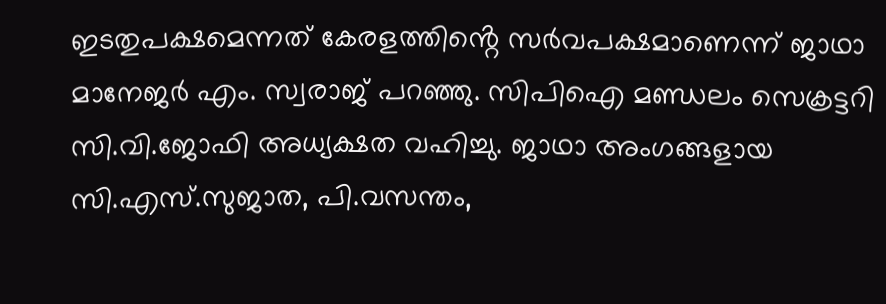ഇടതുപക്ഷമെന്നത് കേരളത്തിൻ്റെ സർവപക്ഷമാണെന്ന് ജാഥാ മാനേജർ എം. സ്വരാജ് പറഞ്ഞു. സിപിഐ മണ്ഡലം സെക്രട്ടറി സി.വി.ജോഫി അധ്യക്ഷത വഹിച്ചു. ജാഥാ അംഗങ്ങളായ സി.എസ്.സുജാത, പി.വസന്തം,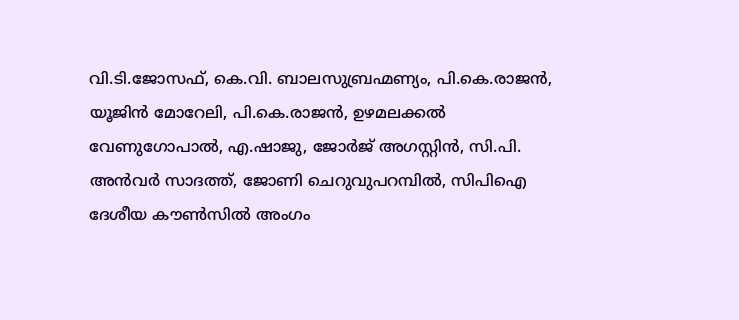വി.ടി.ജോസഫ്, കെ.വി. ബാലസുബ്രഹ്മണ്യം, പി.കെ.രാജൻ, യൂജിൻ മോറേലി, പി.കെ.രാജൻ, ഉഴമലക്കൽ വേണുഗോപാൽ, എ.ഷാജു, ജോർജ് അഗസ്റ്റിൻ, സി.പി. അൻവർ സാദത്ത്, ജോണി ചെറുവുപറമ്പിൽ, സിപിഐ ദേശീയ കൗൺസിൽ അംഗം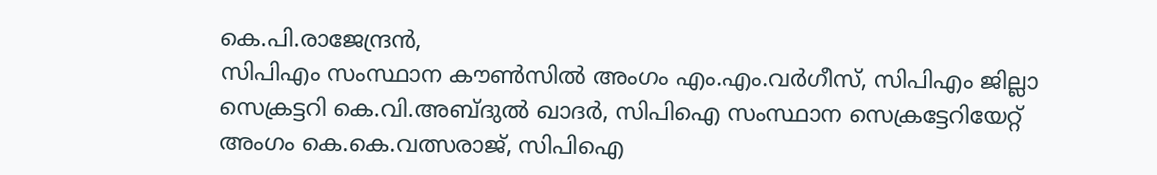കെ.പി.രാജേന്ദ്രൻ,
സിപിഎം സംസ്ഥാന കൗൺസിൽ അംഗം എം.എം.വർഗീസ്, സിപിഎം ജില്ലാ സെക്രട്ടറി കെ.വി.അബ്ദുൽ ഖാദർ, സിപിഐ സംസ്ഥാന സെക്രട്ടേറിയേറ്റ് അംഗം കെ.കെ.വത്സരാജ്, സിപിഐ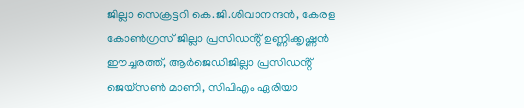ജില്ലാ സെക്രട്ടറി കെ.ജി.ശിവാനന്ദൻ, കേരള കോൺഗ്രസ് ജില്ലാ പ്രസിഡൻ്റ് ഉണ്ണിക്കൃഷ്ണൻ ഈച്ചരത്ത്, ആർജെഡിജില്ലാ പ്രസിഡൻ്റ് ജെയ്സൺ മാണി, സിപിഎം ഏരിയാ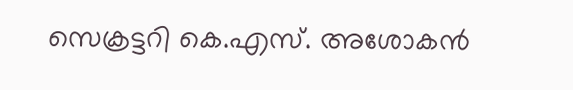സെക്രട്ടറി കെ.എസ്. അശോകൻ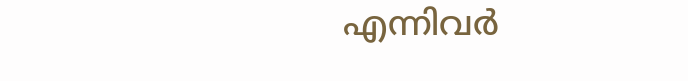എന്നിവർ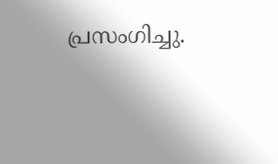പ്രസംഗിച്ചു.